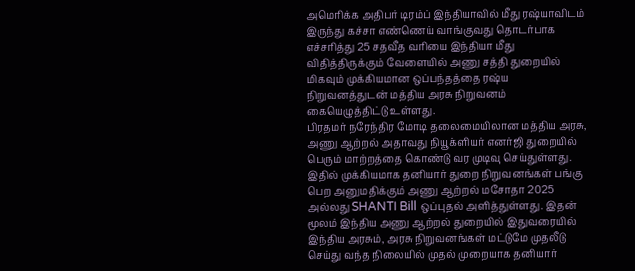அமெரிக்க அதிபர் டிரம்ப் இந்தியாவில் மீது ரஷ்யாவிடம் இருந்து கச்சா எண்ணெய் வாங்குவது தொடர்பாக எச்சரித்து 25 சதவீத வரியை இந்தியா மீது விதித்திருக்கும் வேளையில் அணு சத்தி துறையில் மிகவும் முக்கியமான ஒப்பந்தத்தை ரஷ்ய நிறுவனத்துடன் மத்திய அரசு நிறுவனம் கையெழுத்திட்டு உள்ளது.
பிரதமர் நரேந்திர மோடி தலைமையிலான மத்திய அரசு, அணு ஆற்றல் அதாவது நியூக்ளியர் எனர்ஜி துறையில் பெரும் மாற்றத்தை கொண்டு வர முடிவு செய்துள்ளது. இதில் முக்கியமாக தனியார் துறை நிறுவனங்கள் பங்கு பெற அனுமதிக்கும் அணு ஆற்றல் மசோதா 2025 அல்லது SHANTI Bill ஒப்புதல் அளித்துள்ளது. இதன் மூலம் இந்திய அணு ஆற்றல் துறையில் இதுவரையில் இந்திய அரசும், அரசு நிறுவனங்கள் மட்டுமே முதலீடு செய்து வந்த நிலையில் முதல் முறையாக தனியார்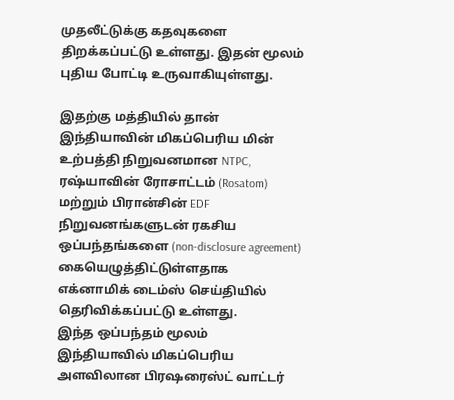முதலீட்டுக்கு கதவுகளை திறக்கப்பட்டு உள்ளது. இதன் மூலம் புதிய போட்டி உருவாகியுள்ளது.

இதற்கு மத்தியில் தான் இந்தியாவின் மிகப்பெரிய மின் உற்பத்தி நிறுவனமான NTPC, ரஷ்யாவின் ரோசாட்டம் (Rosatom) மற்றும் பிரான்சின் EDF நிறுவனங்களுடன் ரகசிய ஒப்பந்தங்களை (non-disclosure agreement) கையெழுத்திட்டுள்ளதாக எக்னாமிக் டைம்ஸ் செய்தியில் தெரிவிக்கப்பட்டு உள்ளது.
இந்த ஒப்பந்தம் மூலம் இந்தியாவில் மிகப்பெரிய அளவிலான பிரஷரைஸ்ட் வாட்டர்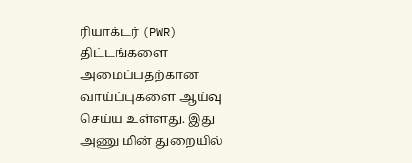ரியாக்டர் (PWR) திட்டங்களை அமைப்பதற்கான வாய்ப்புகளை ஆய்வு செய்ய உள்ளது. இது அணு மின் துறையில்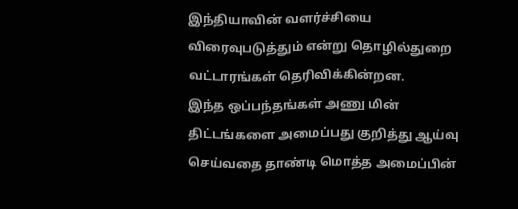இந்தியாவின் வளர்ச்சியை விரைவுபடுத்தும் என்று தொழில்துறை வட்டாரங்கள் தெரிவிக்கின்றன.
இந்த ஒப்பந்தங்கள் அணு மின் திட்டங்களை அமைப்பது குறித்து ஆய்வு செய்வதை தாண்டி மொத்த அமைப்பின்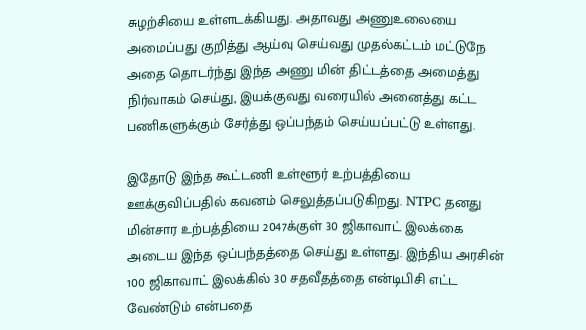சுழற்சியை உள்ளடக்கியது. அதாவது அணுஉலையை அமைப்பது குறித்து ஆய்வு செய்வது முதல்கட்டம் மட்டுநே அதை தொடர்ந்து இந்த அணு மின் திட்டத்தை அமைத்து நிர்வாகம் செய்து, இயக்குவது வரையில் அனைத்து கட்ட பணிகளுக்கும் சேர்த்து ஒப்பந்தம் செய்யப்பட்டு உள்ளது.

இதோடு இந்த கூட்டணி உள்ளூர் உற்பத்தியை ஊக்குவிப்பதில் கவனம் செலுத்தப்படுகிறது. NTPC தனது மின்சார உற்பத்தியை 2047க்குள் 30 ஜிகாவாட் இலக்கை அடைய இந்த ஒப்பந்தத்தை செய்து உள்ளது. இந்திய அரசின் 100 ஜிகாவாட் இலக்கில் 30 சதவீதத்தை என்டிபிசி எட்ட வேண்டும் என்பதை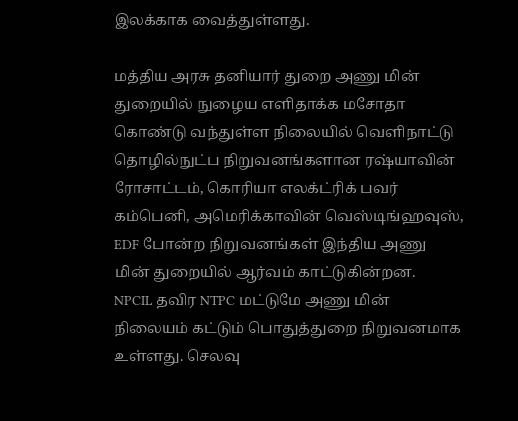இலக்காக வைத்துள்ளது.

மத்திய அரசு தனியார் துறை அணு மின் துறையில் நுழைய எளிதாக்க மசோதா கொண்டு வந்துள்ள நிலையில் வெளிநாட்டு தொழில்நுட்ப நிறுவனங்களான ரஷ்யாவின் ரோசாட்டம், கொரியா எலக்ட்ரிக் பவர் கம்பெனி, அமெரிக்காவின் வெஸ்டிங்ஹவுஸ், EDF போன்ற நிறுவனங்கள் இந்திய அணு மின் துறையில் ஆர்வம் காட்டுகின்றன.
NPCIL தவிர NTPC மட்டுமே அணு மின் நிலையம் கட்டும் பொதுத்துறை நிறுவனமாக உள்ளது. செலவு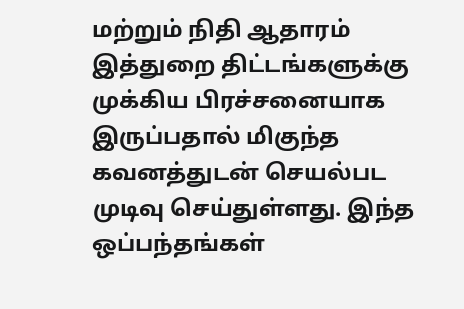மற்றும் நிதி ஆதாரம் இத்துறை திட்டங்களுக்கு முக்கிய பிரச்சனையாக இருப்பதால் மிகுந்த கவனத்துடன் செயல்பட முடிவு செய்துள்ளது. இந்த ஒப்பந்தங்கள்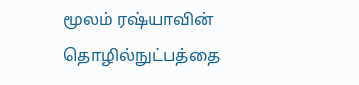மூலம் ரஷ்யாவின் தொழில்நுட்பத்தை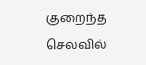குறைந்த செலவில்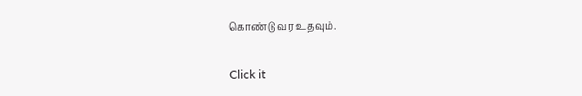கொண்டு வர உதவும்.


Click it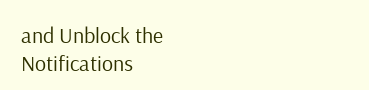and Unblock the Notifications